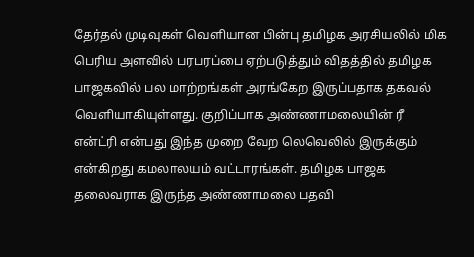தேர்தல் முடிவுகள் வெளியான பின்பு தமிழக அரசியலில் மிக பெரிய அளவில் பரபரப்பை ஏற்படுத்தும் விதத்தில் தமிழக பாஜகவில் பல மாற்றங்கள் அரங்கேற இருப்பதாக தகவல் வெளியாகியுள்ளது. குறிப்பாக அண்ணாமலையின் ரீ என்ட்ரி என்பது இந்த முறை வேற லெவெலில் இருக்கும் என்கிறது கமலாலயம் வட்டாரங்கள். தமிழக பாஜக தலைவராக இருந்த அண்ணாமலை பதவி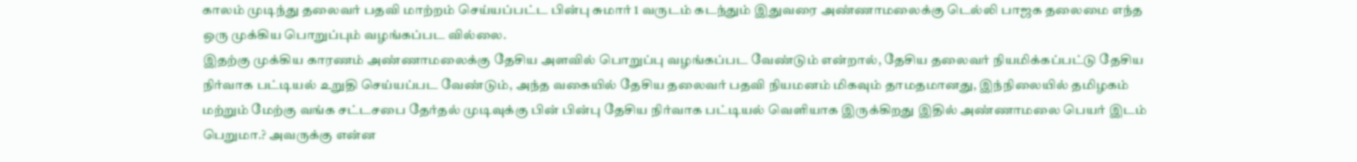காலம் முடிந்து தலைவர் பதவி மாற்றம் செய்யப்பட்ட பின்பு சுமார் 1 வருடம் கடந்தும் இதுவரை அண்ணாமலைக்கு டெல்லி பாஜக தலைமை எந்த ஒரு முக்கிய பொறுப்பும் வழங்கப்பட வில்லை.
இதற்கு முக்கிய காரணம் அண்ணாமலைக்கு தேசிய அளவில் பொறுப்பு வழங்கப்பட வேண்டும் என்றால், தேசிய தலைவர் நியமிக்கப்பட்டு தேசிய நிர்வாக பட்டியல் உறுதி செய்யப்பட வேண்டும், அந்த வகையில் தேசிய தலைவர் பதவி நியமனம் மிகவும் தாமதமானது, இந்நிலையில் தமிழகம் மற்றும் மேற்கு வங்க சட்டசபை தேர்தல் முடிவுக்கு பின் பின்பு தேசிய நிர்வாக பட்டியல் வெளியாக இருக்கிறது இதில் அண்ணாமலை பெயர் இடம் பெறுமா.? அவருக்கு என்ன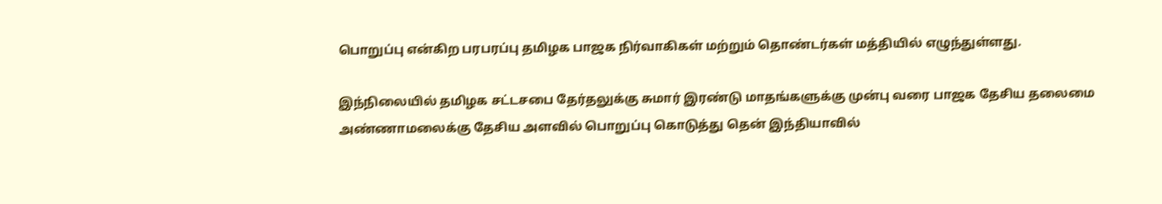பொறுப்பு என்கிற பரபரப்பு தமிழக பாஜக நிர்வாகிகள் மற்றும் தொண்டர்கள் மத்தியில் எழுந்துள்ளது.

இந்நிலையில் தமிழக சட்டசபை தேர்தலுக்கு சுமார் இரண்டு மாதங்களுக்கு முன்பு வரை பாஜக தேசிய தலைமை அண்ணாமலைக்கு தேசிய அளவில் பொறுப்பு கொடுத்து தென் இந்தியாவில்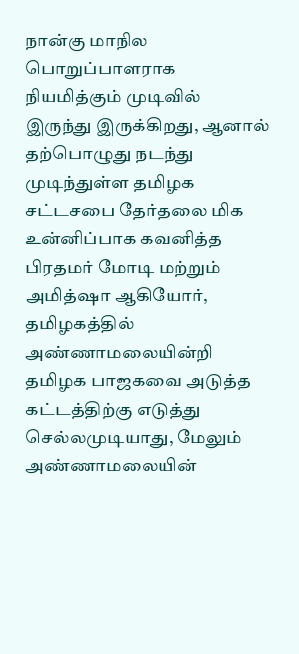நான்கு மாநில பொறுப்பாளராக நியமித்கும் முடிவில் இருந்து இருக்கிறது, ஆனால் தற்பொழுது நடந்து முடிந்துள்ள தமிழக சட்டசபை தேர்தலை மிக உன்னிப்பாக கவனித்த பிரதமர் மோடி மற்றும் அமித்ஷா ஆகியோர்,
தமிழகத்தில் அண்ணாமலையின்றி தமிழக பாஜகவை அடுத்த கட்டத்திற்கு எடுத்து செல்லமுடியாது, மேலும் அண்ணாமலையின்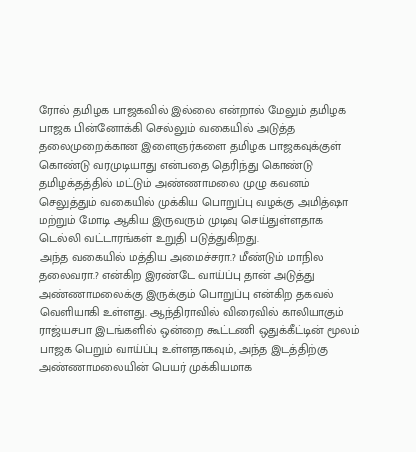ரோல் தமிழக பாஜகவில் இல்லை என்றால் மேலும் தமிழக பாஜக பின்னோக்கி செல்லும் வகையில் அடுத்த தலைமுறைக்கான இளைஞர்களை தமிழக பாஜகவுக்குள் கொண்டு வரமுடியாது என்பதை தெரிந்து கொண்டு தமிழக்தத்தில் மட்டும் அண்ணாமலை முழு கவனம் செலுத்தும் வகையில் முக்கிய பொறுப்பு வழக்கு அமித்ஷா மற்றும் மோடி ஆகிய இருவரும் முடிவு செய்துள்ளதாக டெல்லி வட்டாரங்கள் உறுதி படுத்துகிறது.
அந்த வகையில் மத்திய அமைச்சரா.? மீண்டும் மாநில தலைவரா.? என்கிற இரண்டே வாய்ப்பு தான் அடுத்து அண்ணாமலைக்கு இருக்கும் பொறுப்பு என்கிற தகவல் வெளியாகி உள்ளது. ஆந்திராவில் விரைவில் காலியாகும் ராஜ்யசபா இடங்களில் ஒன்றை கூட்டணி ஒதுக்கீட்டின் மூலம் பாஜக பெறும் வாய்ப்பு உள்ளதாகவும், அந்த இடத்திற்கு அண்ணாமலையின் பெயர் முக்கியமாக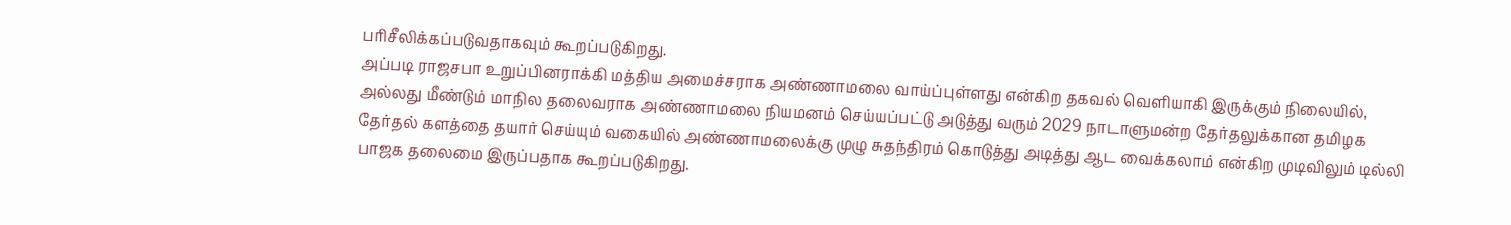பரிசீலிக்கப்படுவதாகவும் கூறப்படுகிறது.
அப்படி ராஜசபா உறுப்பினராக்கி மத்திய அமைச்சராக அண்ணாமலை வாய்ப்புள்ளது என்கிற தகவல் வெளியாகி இருக்கும் நிலையில், அல்லது மீண்டும் மாநில தலைவராக அண்ணாமலை நியமனம் செய்யப்பட்டு அடுத்து வரும் 2029 நாடாளுமன்ற தேர்தலுக்கான தமிழக தேர்தல் களத்தை தயார் செய்யும் வகையில் அண்ணாமலைக்கு முழு சுதந்திரம் கொடுத்து அடித்து ஆட வைக்கலாம் என்கிற முடிவிலும் டில்லி பாஜக தலைமை இருப்பதாக கூறப்படுகிறது.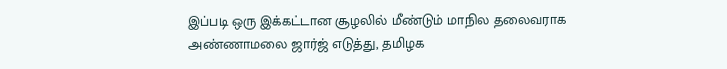இப்படி ஒரு இக்கட்டான சூழலில் மீண்டும் மாநில தலைவராக அண்ணாமலை ஜார்ஜ் எடுத்து, தமிழக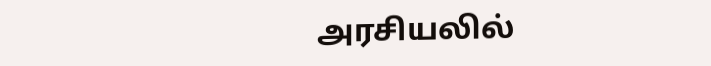அரசியலில்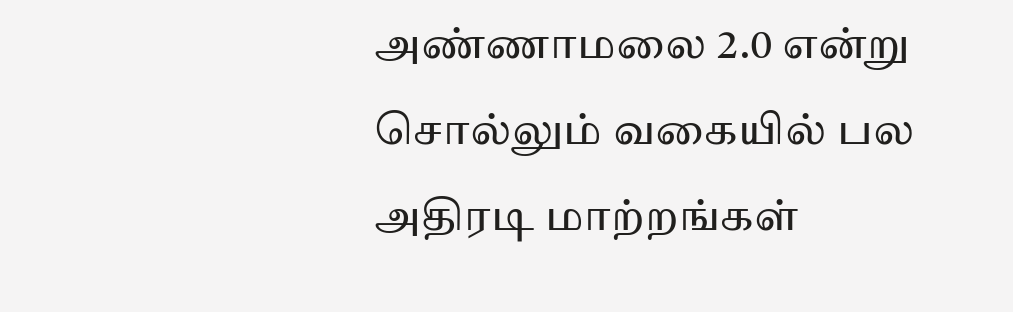அண்ணாமலை 2.0 என்று சொல்லும் வகையில் பல அதிரடி மாற்றங்கள்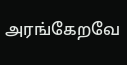அரங்கேறவே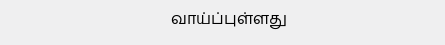வாய்ப்புள்ளது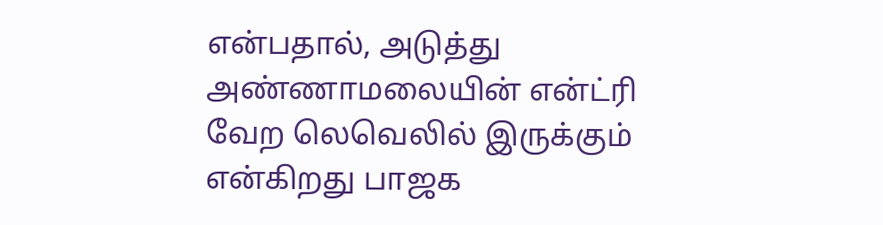என்பதால், அடுத்து அண்ணாமலையின் என்ட்ரி வேற லெவெலில் இருக்கும் என்கிறது பாஜக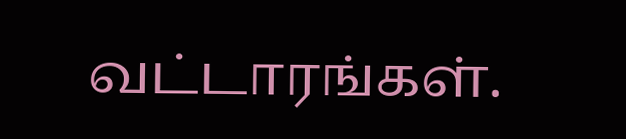வட்டாரங்கள்.